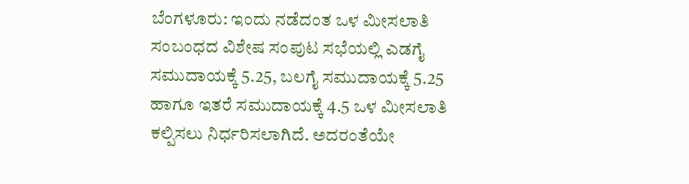ಬೆಂಗಳೂರು: ಇಂದು ನಡೆದಂತ ಒಳ ಮೀಸಲಾತಿ ಸಂಬಂಧದ ವಿಶೇಷ ಸಂಪುಟ ಸಭೆಯಲ್ಲಿ ಎಡಗೈ ಸಮುದಾಯಕ್ಕೆ 5.25, ಬಲಗೈ ಸಮುದಾಯಕ್ಕೆ 5.25 ಹಾಗೂ ಇತರೆ ಸಮುದಾಯಕ್ಕೆ 4.5 ಒಳ ಮೀಸಲಾತಿ ಕಲ್ಪಿಸಲು ನಿರ್ಧರಿಸಲಾಗಿದೆ. ಅದರಂತೆಯೇ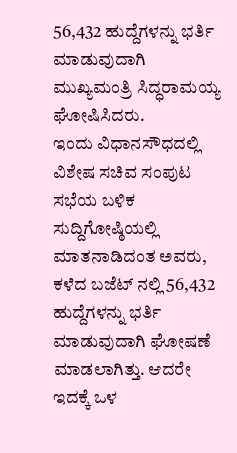56,432 ಹುದ್ದೆಗಳನ್ನು ಭರ್ತಿ ಮಾಡುವುದಾಗಿ ಮುಖ್ಯಮಂತ್ರಿ ಸಿದ್ಧರಾಮಯ್ಯ ಘೋಷಿಸಿದರು.
ಇಂದು ವಿಧಾನಸೌಧದಲ್ಲಿ ವಿಶೇಷ ಸಚಿವ ಸಂಪುಟ ಸಭೆಯ ಬಳಿಕ ಸುದ್ದಿಗೋಷ್ಠಿಯಲ್ಲಿ ಮಾತನಾಡಿದಂತ ಅವರು, ಕಳೆದ ಬಜೆಟ್ ನಲ್ಲಿ 56,432 ಹುದ್ದೆಗಳನ್ನು ಭರ್ತಿ ಮಾಡುವುದಾಗಿ ಘೋಷಣೆ ಮಾಡಲಾಗಿತ್ತು. ಆದರೇ ಇದಕ್ಕೆ ಒಳ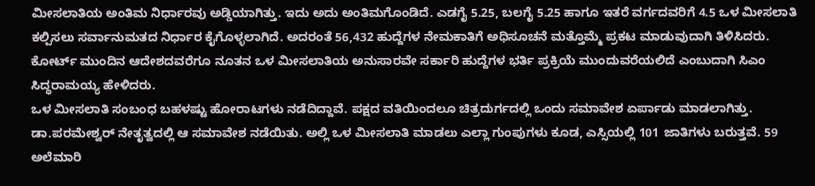ಮೀಸಲಾತಿಯ ಅಂತಿಮ ನಿರ್ಧಾರವು ಅಡ್ಡಿಯಾಗಿತ್ತು. ಇದು ಅದು ಅಂತಿಮಗೊಂಡಿದೆ. ಎಡಗೈ 5.25, ಬಲಗೈ 5.25 ಹಾಗೂ ಇತರೆ ವರ್ಗದವರಿಗೆ 4.5 ಒಳ ಮೀಸಲಾತಿ ಕಲ್ಪಿಸಲು ಸರ್ವಾನುಮತದ ನಿರ್ಧಾರ ಕೈಗೊಳ್ಳಲಾಗಿದೆ. ಅದರಂತೆ 56,432 ಹುದ್ದೆಗಳ ನೇಮಕಾತಿಗೆ ಅಧಿಸೂಚನೆ ಮತ್ತೊಮ್ಮೆ ಪ್ರಕಟ ಮಾಡುವುದಾಗಿ ತಿಳಿಸಿದರು.
ಕೋರ್ಟ್ ಮುಂದಿನ ಆದೇಶದವರೆಗೂ ನೂತನ ಒಳ ಮೀಸಲಾತಿಯ ಅನುಸಾರವೇ ಸರ್ಕಾರಿ ಹುದ್ದೆಗಳ ಭರ್ತಿ ಪ್ರಕ್ರಿಯೆ ಮುಂದುವರೆಯಲಿದೆ ಎಂಬುದಾಗಿ ಸಿಎಂ ಸಿದ್ಧರಾಮಯ್ಯ ಹೇಳಿದರು.
ಒಳ ಮೀಸಲಾತಿ ಸಂಬಂಧ ಬಹಳಷ್ಟು ಹೋರಾಟಗಳು ನಡೆದಿದ್ದಾವೆ. ಪಕ್ಷದ ವತಿಯಿಂದಲೂ ಚಿತ್ರದುರ್ಗದಲ್ಲಿ ಒಂದು ಸಮಾವೇಶ ಏರ್ಪಾಡು ಮಾಡಲಾಗಿತ್ತು. ಡಾ.ಪರಮೇಶ್ವರ್ ನೇತೃತ್ವದಲ್ಲಿ ಆ ಸಮಾವೇಶ ನಡೆಯಿತು. ಅಲ್ಲಿ ಒಳ ಮೀಸಲಾತಿ ಮಾಡಲು ಎಲ್ಲಾ ಗುಂಪುಗಳು ಕೂಡ, ಎಸ್ಸಿಯಲ್ಲಿ 101 ಜಾತಿಗಳು ಬರುತ್ತವೆ. 59 ಅಲೆಮಾರಿ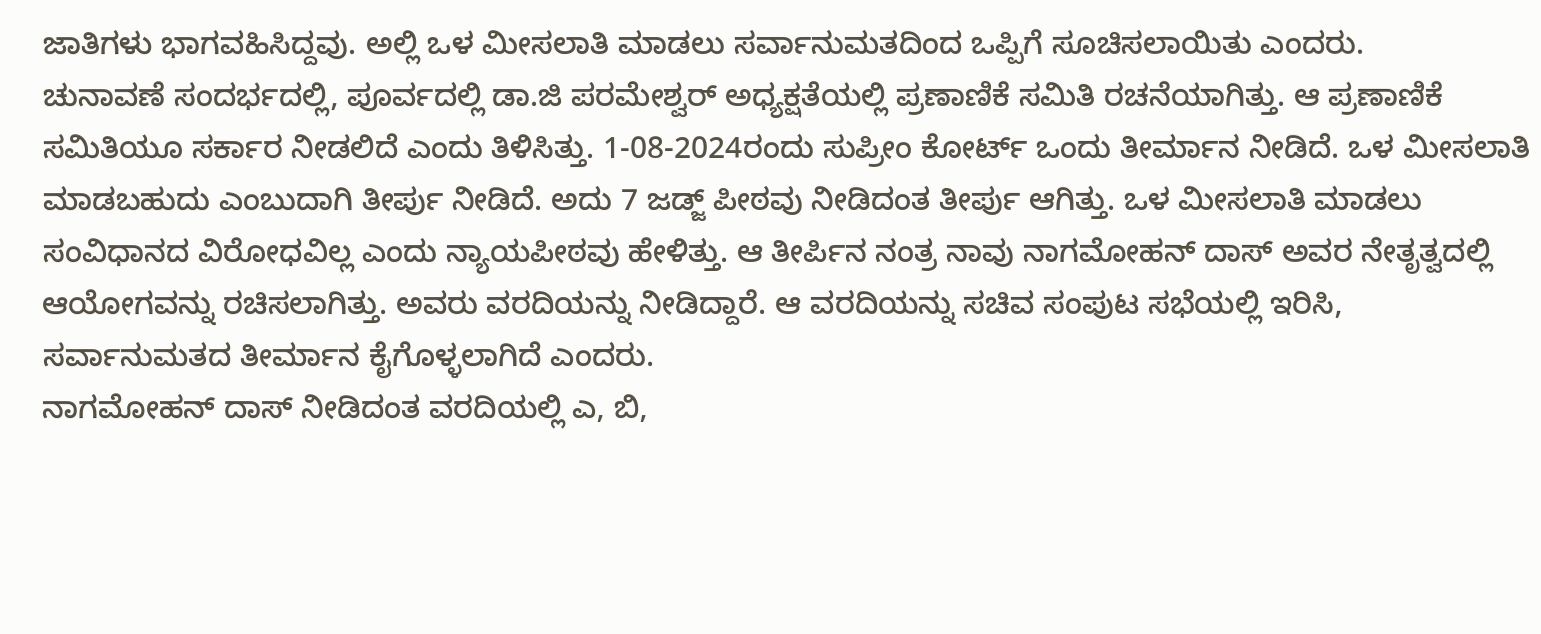ಜಾತಿಗಳು ಭಾಗವಹಿಸಿದ್ದವು. ಅಲ್ಲಿ ಒಳ ಮೀಸಲಾತಿ ಮಾಡಲು ಸರ್ವಾನುಮತದಿಂದ ಒಪ್ಪಿಗೆ ಸೂಚಿಸಲಾಯಿತು ಎಂದರು.
ಚುನಾವಣೆ ಸಂದರ್ಭದಲ್ಲಿ, ಪೂರ್ವದಲ್ಲಿ ಡಾ.ಜಿ ಪರಮೇಶ್ವರ್ ಅಧ್ಯಕ್ಷತೆಯಲ್ಲಿ ಪ್ರಣಾಣಿಕೆ ಸಮಿತಿ ರಚನೆಯಾಗಿತ್ತು. ಆ ಪ್ರಣಾಣಿಕೆ ಸಮಿತಿಯೂ ಸರ್ಕಾರ ನೀಡಲಿದೆ ಎಂದು ತಿಳಿಸಿತ್ತು. 1-08-2024ರಂದು ಸುಪ್ರೀಂ ಕೋರ್ಟ್ ಒಂದು ತೀರ್ಮಾನ ನೀಡಿದೆ. ಒಳ ಮೀಸಲಾತಿ ಮಾಡಬಹುದು ಎಂಬುದಾಗಿ ತೀರ್ಪು ನೀಡಿದೆ. ಅದು 7 ಜಡ್ಜ್ ಪೀಠವು ನೀಡಿದಂತ ತೀರ್ಪು ಆಗಿತ್ತು. ಒಳ ಮೀಸಲಾತಿ ಮಾಡಲು ಸಂವಿಧಾನದ ವಿರೋಧವಿಲ್ಲ ಎಂದು ನ್ಯಾಯಪೀಠವು ಹೇಳಿತ್ತು. ಆ ತೀರ್ಪಿನ ನಂತ್ರ ನಾವು ನಾಗಮೋಹನ್ ದಾಸ್ ಅವರ ನೇತೃತ್ವದಲ್ಲಿ ಆಯೋಗವನ್ನು ರಚಿಸಲಾಗಿತ್ತು. ಅವರು ವರದಿಯನ್ನು ನೀಡಿದ್ದಾರೆ. ಆ ವರದಿಯನ್ನು ಸಚಿವ ಸಂಪುಟ ಸಭೆಯಲ್ಲಿ ಇರಿಸಿ, ಸರ್ವಾನುಮತದ ತೀರ್ಮಾನ ಕೈಗೊಳ್ಳಲಾಗಿದೆ ಎಂದರು.
ನಾಗಮೋಹನ್ ದಾಸ್ ನೀಡಿದಂತ ವರದಿಯಲ್ಲಿ ಎ, ಬಿ,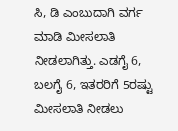ಸಿ, ಡಿ ಎಂಬುದಾಗಿ ವರ್ಗ ಮಾಡಿ ಮೀಸಲಾತಿ ನೀಡಲಾಗಿತ್ತು. ಎಡಗೈ 6, ಬಲಗೈ 6, ಇತರರಿಗೆ 5ರಷ್ಟು ಮೀಸಲಾತಿ ನೀಡಲು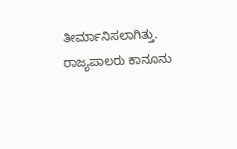ತೀರ್ಮಾನಿಸಲಾಗಿತ್ತು. ರಾಜ್ಯಪಾಲರು ಕಾನೂನು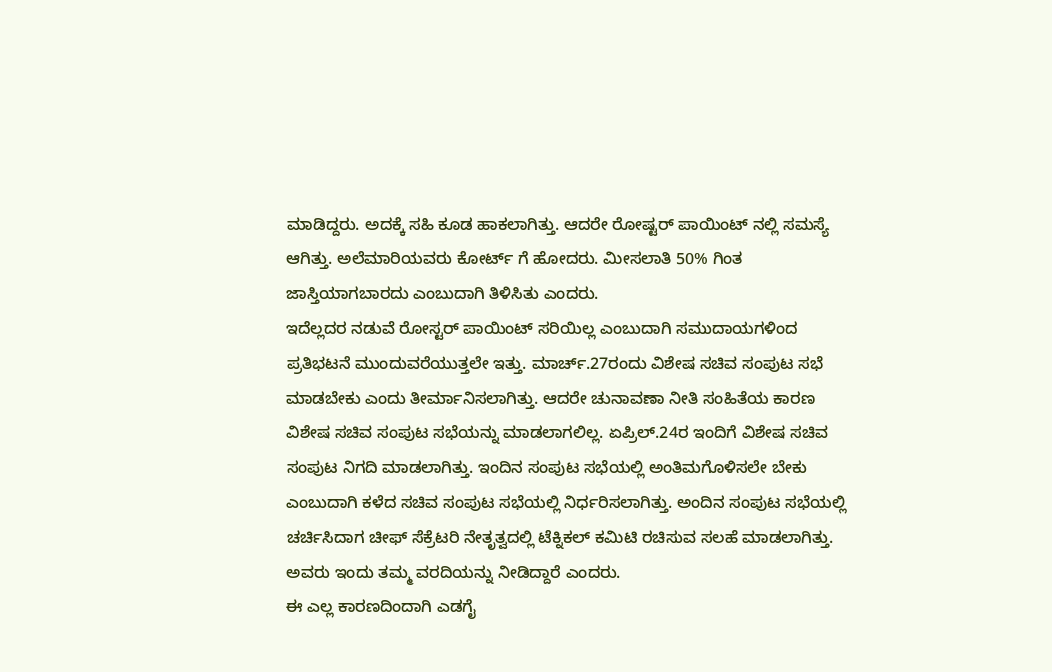ಮಾಡಿದ್ದರು. ಅದಕ್ಕೆ ಸಹಿ ಕೂಡ ಹಾಕಲಾಗಿತ್ತು. ಆದರೇ ರೋಷ್ಟರ್ ಪಾಯಿಂಟ್ ನಲ್ಲಿ ಸಮಸ್ಯೆ ಆಗಿತ್ತು. ಅಲೆಮಾರಿಯವರು ಕೋರ್ಟ್ ಗೆ ಹೋದರು. ಮೀಸಲಾತಿ 50% ಗಿಂತ ಜಾಸ್ತಿಯಾಗಬಾರದು ಎಂಬುದಾಗಿ ತಿಳಿಸಿತು ಎಂದರು.
ಇದೆಲ್ಲದರ ನಡುವೆ ರೋಸ್ಟರ್ ಪಾಯಿಂಟ್ ಸರಿಯಿಲ್ಲ ಎಂಬುದಾಗಿ ಸಮುದಾಯಗಳಿಂದ ಪ್ರತಿಭಟನೆ ಮುಂದುವರೆಯುತ್ತಲೇ ಇತ್ತು. ಮಾರ್ಚ್.27ರಂದು ವಿಶೇಷ ಸಚಿವ ಸಂಪುಟ ಸಭೆ ಮಾಡಬೇಕು ಎಂದು ತೀರ್ಮಾನಿಸಲಾಗಿತ್ತು. ಆದರೇ ಚುನಾವಣಾ ನೀತಿ ಸಂಹಿತೆಯ ಕಾರಣ ವಿಶೇಷ ಸಚಿವ ಸಂಪುಟ ಸಭೆಯನ್ನು ಮಾಡಲಾಗಲಿಲ್ಲ. ಏಪ್ರಿಲ್.24ರ ಇಂದಿಗೆ ವಿಶೇಷ ಸಚಿವ ಸಂಪುಟ ನಿಗದಿ ಮಾಡಲಾಗಿತ್ತು. ಇಂದಿನ ಸಂಪುಟ ಸಭೆಯಲ್ಲಿ ಅಂತಿಮಗೊಳಿಸಲೇ ಬೇಕು ಎಂಬುದಾಗಿ ಕಳೆದ ಸಚಿವ ಸಂಪುಟ ಸಭೆಯಲ್ಲಿ ನಿರ್ಧರಿಸಲಾಗಿತ್ತು. ಅಂದಿನ ಸಂಪುಟ ಸಭೆಯಲ್ಲಿ ಚರ್ಚಿಸಿದಾಗ ಚೀಫ್ ಸೆಕ್ರೆಟರಿ ನೇತೃತ್ವದಲ್ಲಿ ಟೆಕ್ನಿಕಲ್ ಕಮಿಟಿ ರಚಿಸುವ ಸಲಹೆ ಮಾಡಲಾಗಿತ್ತು. ಅವರು ಇಂದು ತಮ್ಮ ವರದಿಯನ್ನು ನೀಡಿದ್ದಾರೆ ಎಂದರು.
ಈ ಎಲ್ಲ ಕಾರಣದಿಂದಾಗಿ ಎಡಗೈ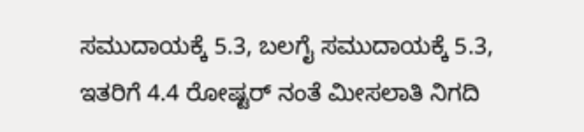ಸಮುದಾಯಕ್ಕೆ 5.3, ಬಲಗೈ ಸಮುದಾಯಕ್ಕೆ 5.3, ಇತರಿಗೆ 4.4 ರೋಷ್ಟರ್ ನಂತೆ ಮೀಸಲಾತಿ ನಿಗದಿ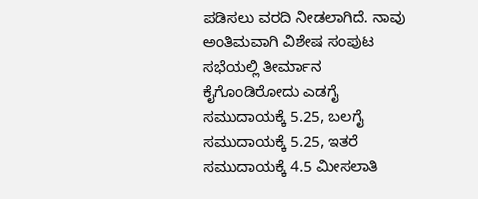ಪಡಿಸಲು ವರದಿ ನೀಡಲಾಗಿದೆ. ನಾವು ಅಂತಿಮವಾಗಿ ವಿಶೇಷ ಸಂಪುಟ ಸಭೆಯಲ್ಲಿ ತೀರ್ಮಾನ ಕೈಗೊಂಡಿರೋದು ಎಡಗೈ ಸಮುದಾಯಕ್ಕೆ 5.25, ಬಲಗೈ ಸಮುದಾಯಕ್ಕೆ 5.25, ಇತರೆ ಸಮುದಾಯಕ್ಕೆ 4.5 ಮೀಸಲಾತಿ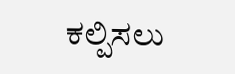ಕಲ್ಪಿಸಲು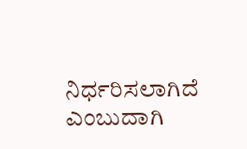ನಿರ್ಧರಿಸಲಾಗಿದೆ ಎಂಬುದಾಗಿ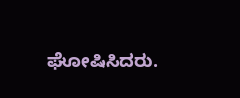ಘೋಷಿಸಿದರು.